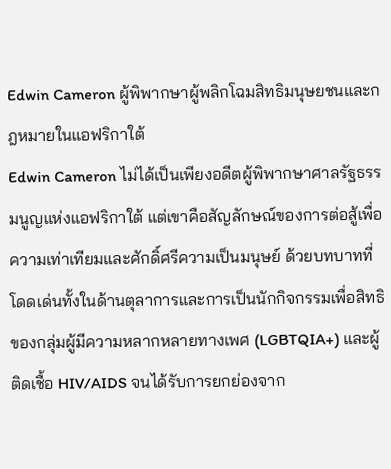Edwin Cameron ผู้พิพากษาผู้พลิกโฉมสิทธิมนุษยชนและกฎหมายในแอฟริกาใต้
Edwin Cameron ไม่ได้เป็นเพียงอดีตผู้พิพากษาศาลรัฐธรรมนูญแห่งแอฟริกาใต้ แต่เขาคือสัญลักษณ์ของการต่อสู้เพื่อความเท่าเทียมและศักดิ์ศรีความเป็นมนุษย์ ด้วยบทบาทที่โดดเด่นทั้งในด้านตุลาการและการเป็นนักกิจกรรมเพื่อสิทธิของกลุ่มผู้มีความหลากหลายทางเพศ (LGBTQIA+) และผู้ติดเชื้อ HIV/AIDS จนได้รับการยกย่องจาก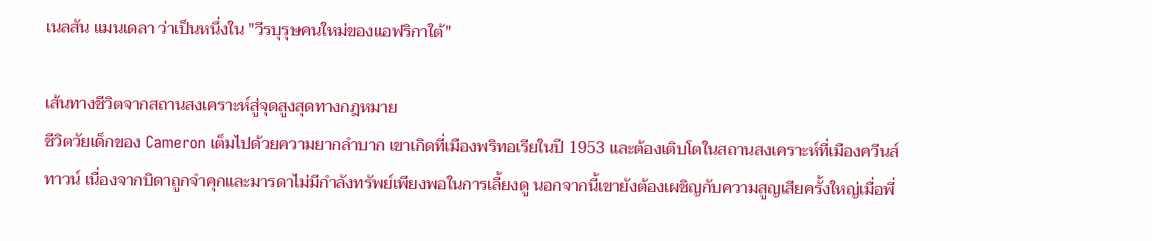เนลสัน แมนเดลา ว่าเป็นหนึ่งใน "วีรบุรุษคนใหม่ของแอฟริกาใต้"

เส้นทางชีวิตจากสถานสงเคราะห์สู่จุดสูงสุดทางกฎหมาย
ชีวิตวัยเด็กของ Cameron เต็มไปด้วยความยากลำบาก เขาเกิดที่เมืองพริทอเรียในปี 1953 และต้องเติบโตในสถานสงเคราะห์ที่เมืองควีนส์ทาวน์ เนื่องจากบิดาถูกจำคุกและมารดาไม่มีกำลังทรัพย์เพียงพอในการเลี้ยงดู นอกจากนี้เขายังต้องเผชิญกับความสูญเสียครั้งใหญ่เมื่อพี่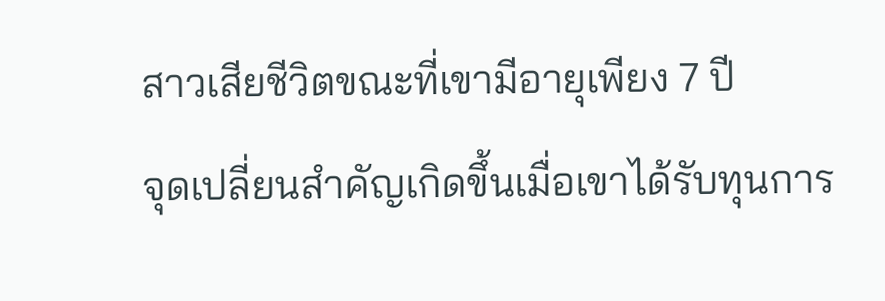สาวเสียชีวิตขณะที่เขามีอายุเพียง 7 ปี
จุดเปลี่ยนสำคัญเกิดขึ้นเมื่อเขาได้รับทุนการ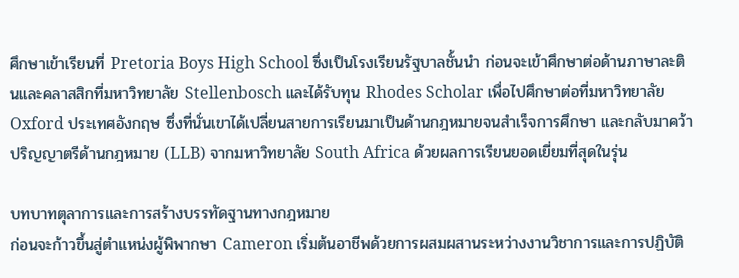ศึกษาเข้าเรียนที่ Pretoria Boys High School ซึ่งเป็นโรงเรียนรัฐบาลชั้นนำ ก่อนจะเข้าศึกษาต่อด้านภาษาละตินและคลาสสิกที่มหาวิทยาลัย Stellenbosch และได้รับทุน Rhodes Scholar เพื่อไปศึกษาต่อที่มหาวิทยาลัย Oxford ประเทศอังกฤษ ซึ่งที่นั่นเขาได้เปลี่ยนสายการเรียนมาเป็นด้านกฎหมายจนสำเร็จการศึกษา และกลับมาคว้าปริญญาตรีด้านกฎหมาย (LLB) จากมหาวิทยาลัย South Africa ด้วยผลการเรียนยอดเยี่ยมที่สุดในรุ่น

บทบาทตุลาการและการสร้างบรรทัดฐานทางกฎหมาย
ก่อนจะก้าวขึ้นสู่ตำแหน่งผู้พิพากษา Cameron เริ่มต้นอาชีพด้วยการผสมผสานระหว่างงานวิชาการและการปฏิบัติ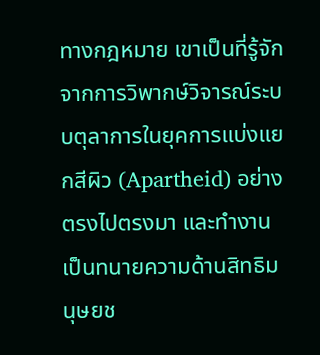ทางกฎหมาย เขาเป็นที่รู้จักจากการวิพากษ์วิจารณ์ระบบตุลาการในยุคการแบ่งแยกสีผิว (Apartheid) อย่างตรงไปตรงมา และทำงานเป็นทนายความด้านสิทธิมนุษยช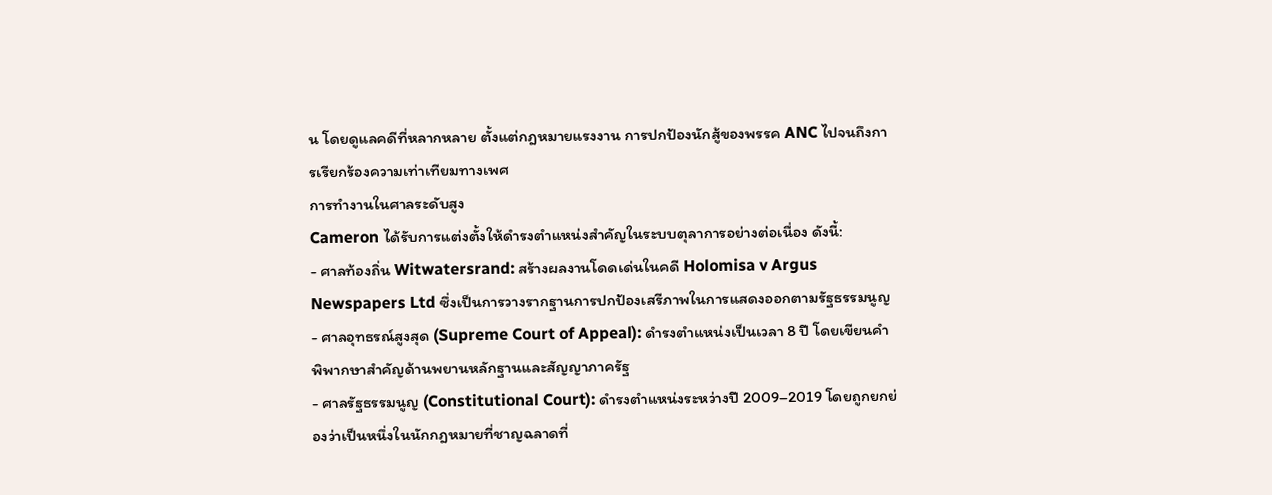น โดยดูแลคดีที่หลากหลาย ตั้งแต่กฎหมายแรงงาน การปกป้องนักสู้ของพรรค ANC ไปจนถึงการเรียกร้องความเท่าเทียมทางเพศ
การทำงานในศาลระดับสูง
Cameron ได้รับการแต่งตั้งให้ดำรงตำแหน่งสำคัญในระบบตุลาการอย่างต่อเนื่อง ดังนี้:
- ศาลท้องถิ่น Witwatersrand: สร้างผลงานโดดเด่นในคดี Holomisa v Argus Newspapers Ltd ซึ่งเป็นการวางรากฐานการปกป้องเสรีภาพในการแสดงออกตามรัฐธรรมนูญ
- ศาลอุทธรณ์สูงสุด (Supreme Court of Appeal): ดำรงตำแหน่งเป็นเวลา 8 ปี โดยเขียนคำพิพากษาสำคัญด้านพยานหลักฐานและสัญญาภาครัฐ
- ศาลรัฐธรรมนูญ (Constitutional Court): ดำรงตำแหน่งระหว่างปี 2009–2019 โดยถูกยกย่องว่าเป็นหนึ่งในนักกฎหมายที่ชาญฉลาดที่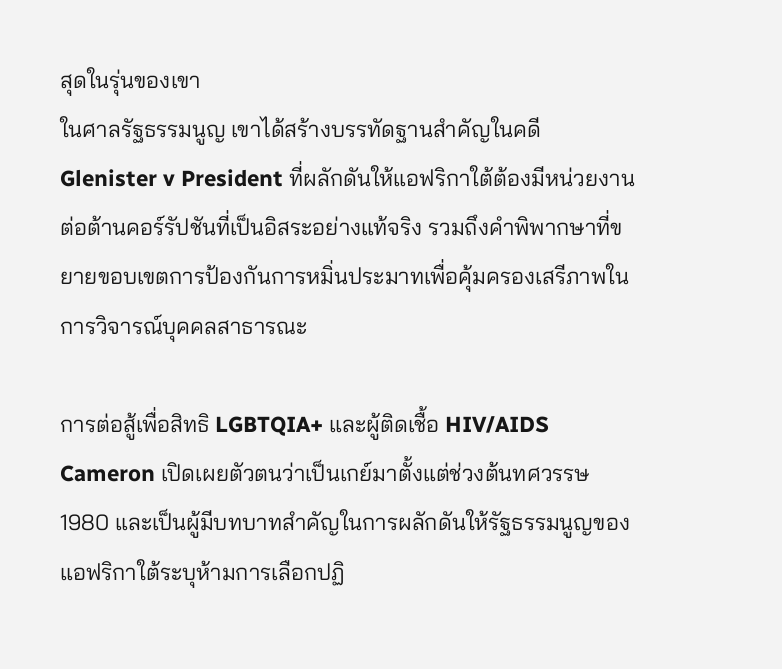สุดในรุ่นของเขา
ในศาลรัฐธรรมนูญ เขาได้สร้างบรรทัดฐานสำคัญในคดี Glenister v President ที่ผลักดันให้แอฟริกาใต้ต้องมีหน่วยงานต่อต้านคอร์รัปชันที่เป็นอิสระอย่างแท้จริง รวมถึงคำพิพากษาที่ขยายขอบเขตการป้องกันการหมิ่นประมาทเพื่อคุ้มครองเสรีภาพในการวิจารณ์บุคคลสาธารณะ

การต่อสู้เพื่อสิทธิ LGBTQIA+ และผู้ติดเชื้อ HIV/AIDS
Cameron เปิดเผยตัวตนว่าเป็นเกย์มาตั้งแต่ช่วงต้นทศวรรษ 1980 และเป็นผู้มีบทบาทสำคัญในการผลักดันให้รัฐธรรมนูญของแอฟริกาใต้ระบุห้ามการเลือกปฏิ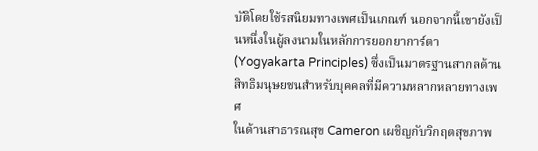บัติโดยใช้รสนิยมทางเพศเป็นเกณฑ์ นอกจากนี้เขายังเป็นหนึ่งในผู้ลงนามในหลักการยอกยาการ์ตา (Yogyakarta Principles) ซึ่งเป็นมาตรฐานสากลด้านสิทธิมนุษยชนสำหรับบุคคลที่มีความหลากหลายทางเพศ
ในด้านสาธารณสุข Cameron เผชิญกับวิกฤตสุขภาพ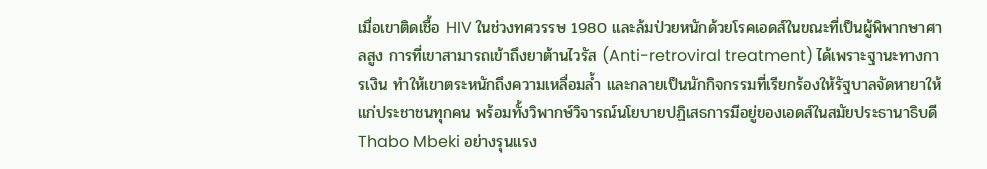เมื่อเขาติดเชื้อ HIV ในช่วงทศวรรษ 1980 และล้มป่วยหนักด้วยโรคเอดส์ในขณะที่เป็นผู้พิพากษาศาลสูง การที่เขาสามารถเข้าถึงยาต้านไวรัส (Anti-retroviral treatment) ได้เพราะฐานะทางการเงิน ทำให้เขาตระหนักถึงความเหลื่อมล้ำ และกลายเป็นนักกิจกรรมที่เรียกร้องให้รัฐบาลจัดหายาให้แก่ประชาชนทุกคน พร้อมทั้งวิพากษ์วิจารณ์นโยบายปฏิเสธการมีอยู่ของเอดส์ในสมัยประธานาธิบดี Thabo Mbeki อย่างรุนแรง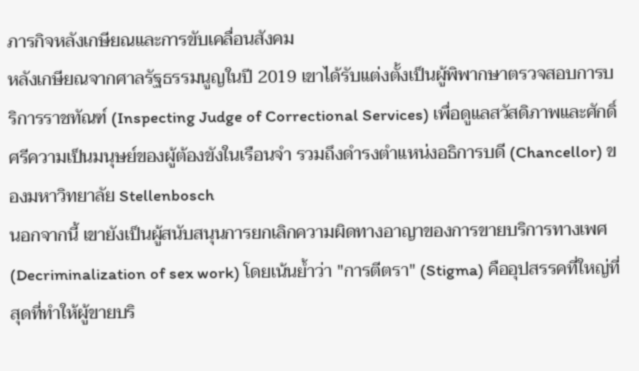ภารกิจหลังเกษียณและการขับเคลื่อนสังคม
หลังเกษียณจากศาลรัฐธรรมนูญในปี 2019 เขาได้รับแต่งตั้งเป็นผู้พิพากษาตรวจสอบการบริการราชทัณฑ์ (Inspecting Judge of Correctional Services) เพื่อดูแลสวัสดิภาพและศักดิ์ศรีความเป็นมนุษย์ของผู้ต้องขังในเรือนจำ รวมถึงดำรงตำแหน่งอธิการบดี (Chancellor) ของมหาวิทยาลัย Stellenbosch
นอกจากนี้ เขายังเป็นผู้สนับสนุนการยกเลิกความผิดทางอาญาของการขายบริการทางเพศ (Decriminalization of sex work) โดยเน้นย้ำว่า "การตีตรา" (Stigma) คืออุปสรรคที่ใหญ่ที่สุดที่ทำให้ผู้ขายบริ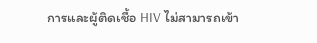การและผู้ติดเชื้อ HIV ไม่สามารถเข้า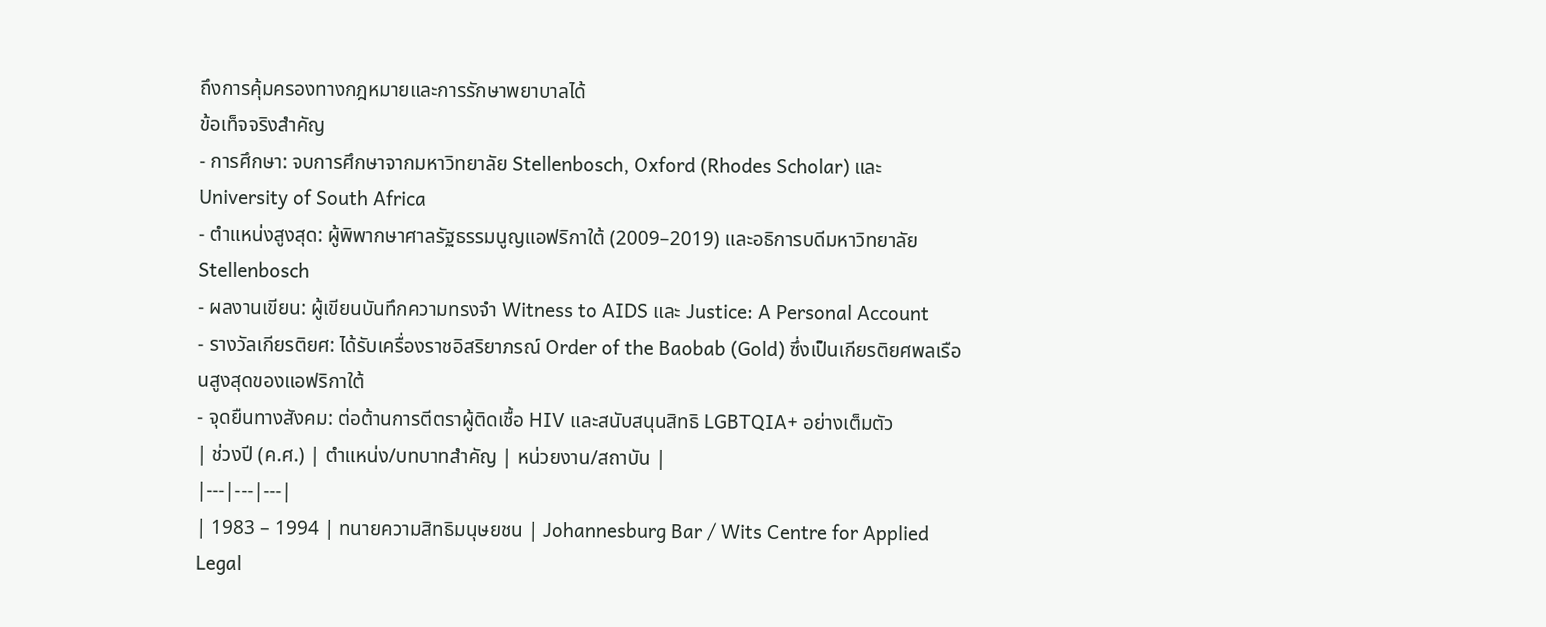ถึงการคุ้มครองทางกฎหมายและการรักษาพยาบาลได้
ข้อเท็จจริงสำคัญ
- การศึกษา: จบการศึกษาจากมหาวิทยาลัย Stellenbosch, Oxford (Rhodes Scholar) และ University of South Africa
- ตำแหน่งสูงสุด: ผู้พิพากษาศาลรัฐธรรมนูญแอฟริกาใต้ (2009–2019) และอธิการบดีมหาวิทยาลัย Stellenbosch
- ผลงานเขียน: ผู้เขียนบันทึกความทรงจำ Witness to AIDS และ Justice: A Personal Account
- รางวัลเกียรติยศ: ได้รับเครื่องราชอิสริยาภรณ์ Order of the Baobab (Gold) ซึ่งเป็นเกียรติยศพลเรือนสูงสุดของแอฟริกาใต้
- จุดยืนทางสังคม: ต่อต้านการตีตราผู้ติดเชื้อ HIV และสนับสนุนสิทธิ LGBTQIA+ อย่างเต็มตัว
| ช่วงปี (ค.ศ.) | ตำแหน่ง/บทบาทสำคัญ | หน่วยงาน/สถาบัน |
|---|---|---|
| 1983 – 1994 | ทนายความสิทธิมนุษยชน | Johannesburg Bar / Wits Centre for Applied Legal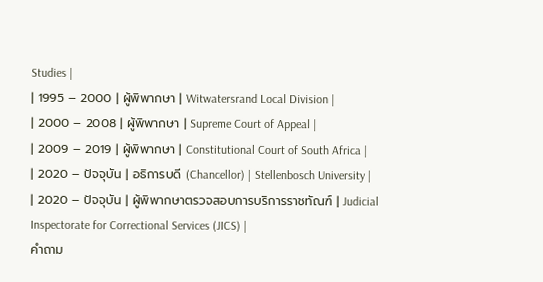Studies |
| 1995 – 2000 | ผู้พิพากษา | Witwatersrand Local Division |
| 2000 – 2008 | ผู้พิพากษา | Supreme Court of Appeal |
| 2009 – 2019 | ผู้พิพากษา | Constitutional Court of South Africa |
| 2020 – ปัจจุบัน | อธิการบดี (Chancellor) | Stellenbosch University |
| 2020 – ปัจจุบัน | ผู้พิพากษาตรวจสอบการบริการราชทัณฑ์ | Judicial Inspectorate for Correctional Services (JICS) |
คำถาม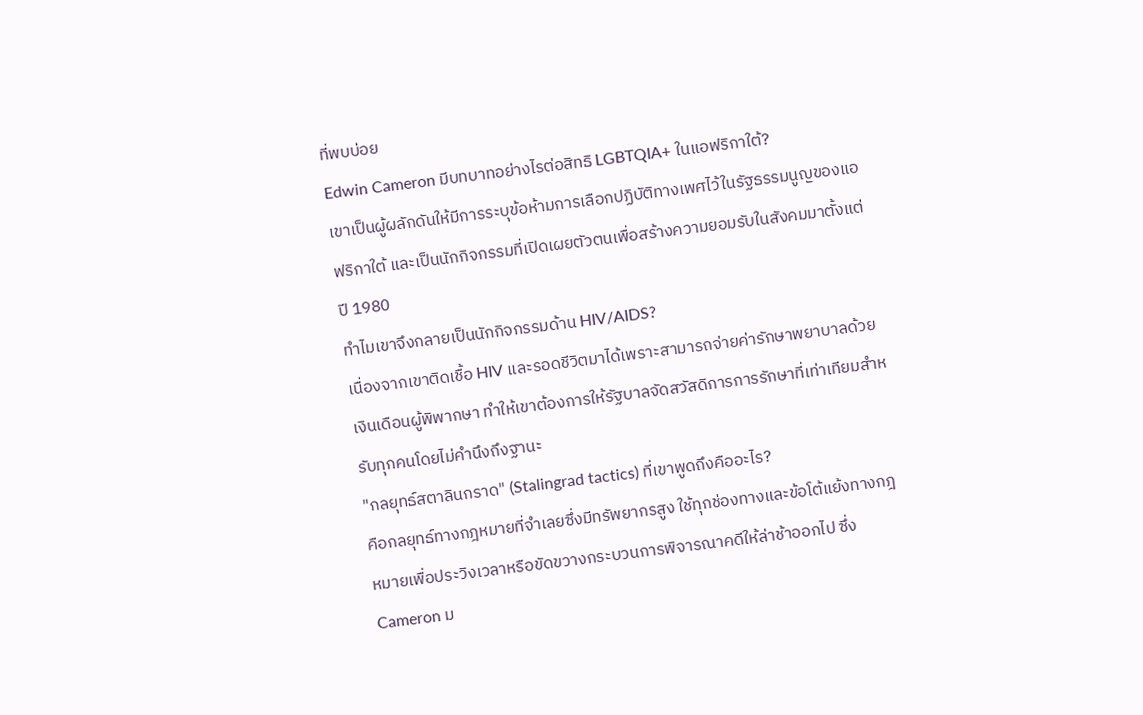ที่พบบ่อย
Edwin Cameron มีบทบาทอย่างไรต่อสิทธิ LGBTQIA+ ในแอฟริกาใต้?
เขาเป็นผู้ผลักดันให้มีการระบุข้อห้ามการเลือกปฏิบัติทางเพศไว้ในรัฐธรรมนูญของแอฟริกาใต้ และเป็นนักกิจกรรมที่เปิดเผยตัวตนเพื่อสร้างความยอมรับในสังคมมาตั้งแต่ปี 1980
ทำไมเขาจึงกลายเป็นนักกิจกรรมด้าน HIV/AIDS?
เนื่องจากเขาติดเชื้อ HIV และรอดชีวิตมาได้เพราะสามารถจ่ายค่ารักษาพยาบาลด้วยเงินเดือนผู้พิพากษา ทำให้เขาต้องการให้รัฐบาลจัดสวัสดิการการรักษาที่เท่าเทียมสำหรับทุกคนโดยไม่คำนึงถึงฐานะ
"กลยุทธ์สตาลินกราด" (Stalingrad tactics) ที่เขาพูดถึงคืออะไร?
คือกลยุทธ์ทางกฎหมายที่จำเลยซึ่งมีทรัพยากรสูง ใช้ทุกช่องทางและข้อโต้แย้งทางกฎหมายเพื่อประวิงเวลาหรือขัดขวางกระบวนการพิจารณาคดีให้ล่าช้าออกไป ซึ่ง Cameron ม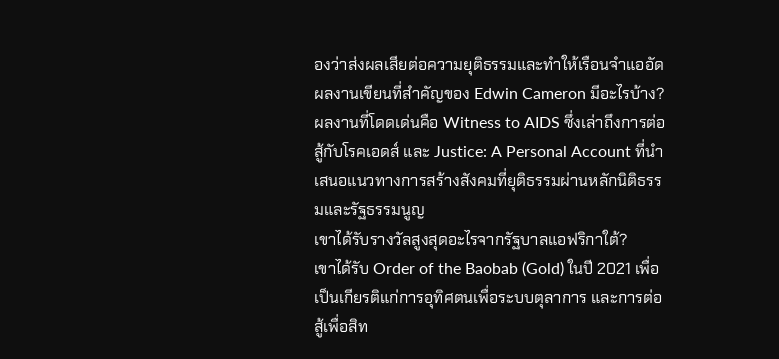องว่าส่งผลเสียต่อความยุติธรรมและทำให้เรือนจำแออัด
ผลงานเขียนที่สำคัญของ Edwin Cameron มีอะไรบ้าง?
ผลงานที่โดดเด่นคือ Witness to AIDS ซึ่งเล่าถึงการต่อสู้กับโรคเอดส์ และ Justice: A Personal Account ที่นำเสนอแนวทางการสร้างสังคมที่ยุติธรรมผ่านหลักนิติธรรมและรัฐธรรมนูญ
เขาได้รับรางวัลสูงสุดอะไรจากรัฐบาลแอฟริกาใต้?
เขาได้รับ Order of the Baobab (Gold) ในปี 2021 เพื่อเป็นเกียรติแก่การอุทิศตนเพื่อระบบตุลาการ และการต่อสู้เพื่อสิท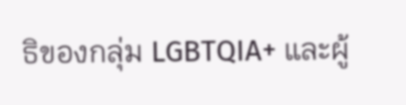ธิของกลุ่ม LGBTQIA+ และผู้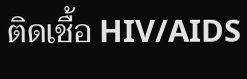ติดเชื้อ HIV/AIDS